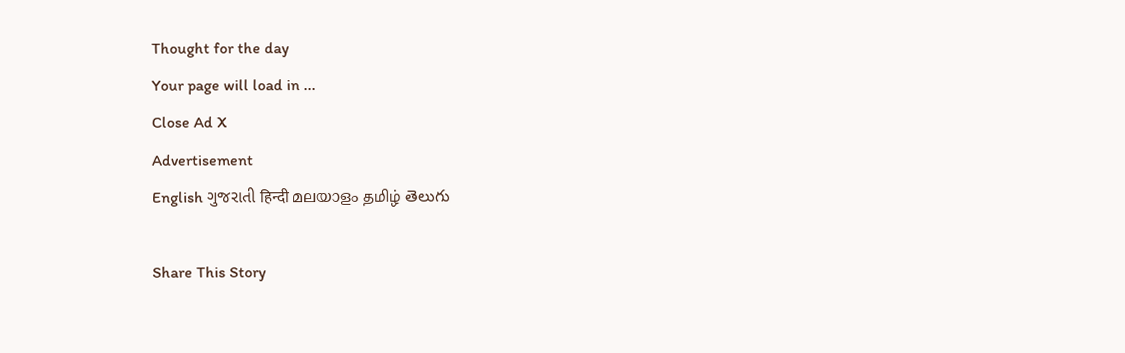Thought for the day
Your page will load in ...
Close Ad X
Advertisement
English ગુજરાતી हिन्दी മലയാളം தமிழ் తెలుగు

Share This Story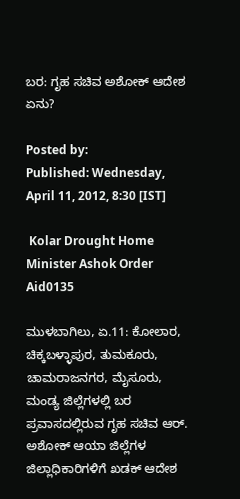ಬರ: ಗೃಹ ಸಚಿವ ಅಶೋಕ್ ಆದೇಶ ಏನು?

Posted by:
Published: Wednesday, April 11, 2012, 8:30 [IST]

 Kolar Drought Home Minister Ashok Order Aid0135

ಮುಳಬಾಗಿಲು, ಏ.11: ಕೋಲಾರ, ಚಿಕ್ಕಬಳ್ಳಾಪುರ, ತುಮಕೂರು, ಚಾಮರಾಜನಗರ, ಮೈಸೂರು, ಮಂಡ್ಯ ಜಿಲ್ಲೆಗಳಲ್ಲಿ ಬರ ಪ್ರವಾಸದಲ್ಲಿರುವ ಗೃಹ ಸಚಿವ ಆರ್. ಅಶೋಕ್ ಆಯಾ ಜಿಲ್ಲೆಗಳ ಜಿಲ್ಲಾಧಿಕಾರಿಗಳಿಗೆ ಖಡಕ್ ಆದೇಶ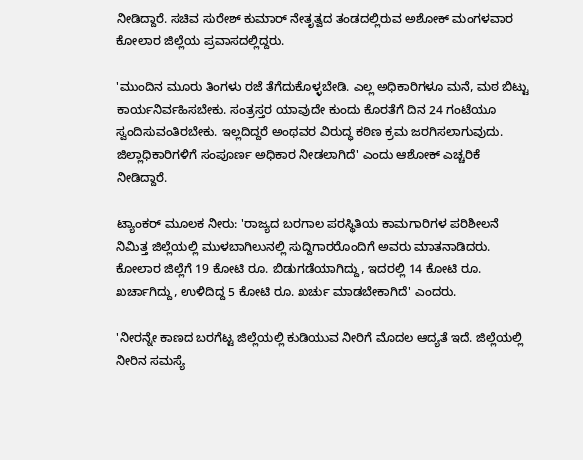ನೀಡಿದ್ದಾರೆ. ಸಚಿವ ಸುರೇಶ್ ಕುಮಾರ್ ನೇತೃತ್ವದ ತಂಡದಲ್ಲಿರುವ ಅಶೋಕ್ ಮಂಗಳವಾರ ಕೋಲಾರ ಜಿಲ್ಲೆಯ ಪ್ರವಾಸದಲ್ಲಿದ್ದರು.

'ಮುಂದಿನ ಮೂರು ತಿಂಗಳು ರಜೆ ತೆಗೆದುಕೊಳ್ಳಬೇಡಿ. ಎಲ್ಲ ಅಧಿಕಾರಿಗಳೂ ಮನೆ, ಮಠ ಬಿಟ್ಟು ಕಾರ್ಯನಿರ್ವಹಿಸಬೇಕು. ಸಂತ್ರಸ್ತರ ಯಾವುದೇ ಕುಂದು ಕೊರತೆಗೆ ದಿನ 24 ಗಂಟೆಯೂ ಸ್ವಂದಿಸುವಂತಿರಬೇಕು. ಇಲ್ಲದಿದ್ದರೆ ಅಂಥವರ ವಿರುದ್ಧ ಕಠಿಣ ಕ್ರಮ ಜರಗಿಸಲಾಗುವುದು. ಜಿಲ್ಲಾಧಿಕಾರಿಗಳಿಗೆ ಸಂಪೂರ್ಣ ಅಧಿಕಾರ ನೀಡಲಾಗಿದೆ' ಎಂದು ಆಶೋಕ್ ಎಚ್ಚರಿಕೆ ನೀಡಿದ್ದಾರೆ.

ಟ್ಯಾಂಕರ್ ಮೂಲಕ ನೀರು: 'ರಾಜ್ಯದ ಬರಗಾಲ ಪರಸ್ಥಿತಿಯ ಕಾಮಗಾರಿಗಳ ಪರಿಶೀಲನೆ ನಿಮಿತ್ತ ಜಿಲ್ಲೆಯಲ್ಲಿ ಮುಳಬಾಗಿಲುನಲ್ಲಿ ಸುದ್ದಿಗಾರರೊಂದಿಗೆ ಅವರು ಮಾತನಾಡಿದರು. ಕೋಲಾರ ಜಿಲ್ಲೆಗೆ 19 ಕೋಟಿ ರೂ. ಬಿಡುಗಡೆಯಾಗಿದ್ದು, ಇದರಲ್ಲಿ 14 ಕೋಟಿ ರೂ. ಖರ್ಚಾಗಿದ್ದು, ಉಳಿದಿದ್ದ 5 ಕೋಟಿ ರೂ. ಖರ್ಚು ಮಾಡಬೇಕಾಗಿದೆ' ಎಂದರು.

'ನೀರನ್ನೇ ಕಾಣದ ಬರಗೆಟ್ಟ ಜಿಲ್ಲೆಯಲ್ಲಿ ಕುಡಿಯುವ ನೀರಿಗೆ ಮೊದಲ ಆದ್ಯತೆ ಇದೆ. ಜಿಲ್ಲೆಯಲ್ಲಿ ನೀರಿನ ಸಮಸ್ಯೆ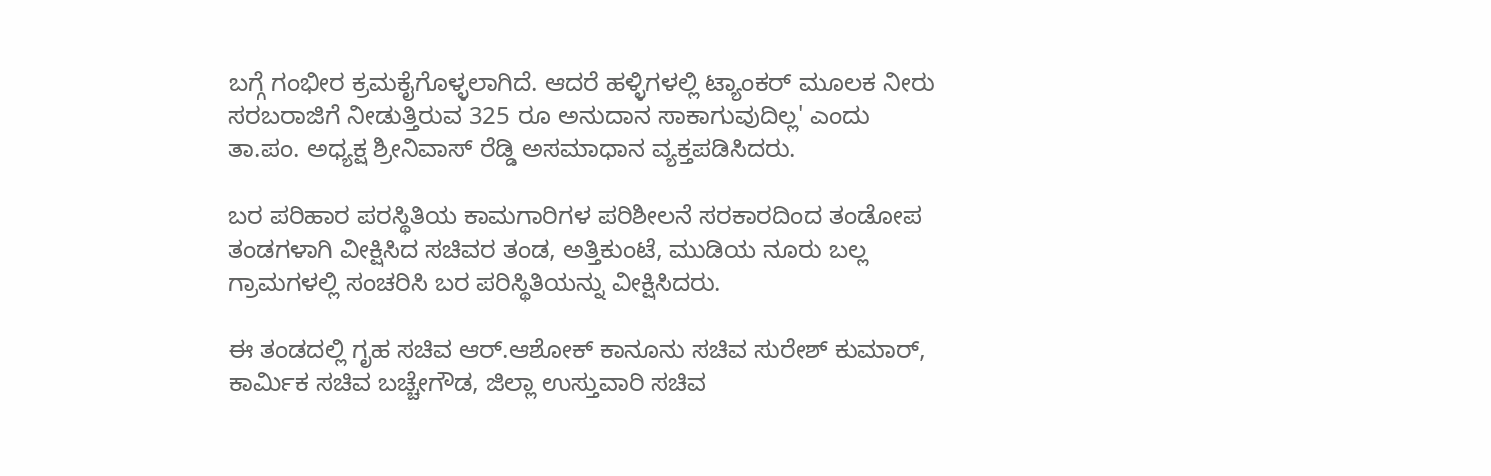ಬಗ್ಗೆ ಗಂಭೀರ ಕ್ರಮಕೈಗೊಳ್ಳಲಾಗಿದೆ. ಆದರೆ ಹಳ್ಳಿಗಳಲ್ಲಿ ಟ್ಯಾಂಕರ್ ಮೂಲಕ ನೀರು ಸರಬರಾಜಿಗೆ ನೀಡುತ್ತಿರುವ 325 ರೂ ಅನುದಾನ ಸಾಕಾಗುವುದಿಲ್ಲ' ಎಂದು ತಾ.ಪಂ. ಅಧ್ಯಕ್ಷ ಶ್ರೀನಿವಾಸ್ ರೆಡ್ಡಿ ಅಸಮಾಧಾನ ವ್ಯಕ್ತಪಡಿಸಿದರು.

ಬರ ಪರಿಹಾರ ಪರಸ್ಥಿತಿಯ ಕಾಮಗಾರಿಗಳ ಪರಿಶೀಲನೆ ಸರಕಾರದಿಂದ ತಂಡೋಪ ತಂಡಗಳಾಗಿ ವೀಕ್ಷಿಸಿದ ಸಚಿವರ ತಂಡ, ಅತ್ತಿಕುಂಟೆ, ಮುಡಿಯ ನೂರು ಬಲ್ಲ ಗ್ರಾಮಗಳಲ್ಲಿ ಸಂಚರಿಸಿ ಬರ ಪರಿಸ್ಥಿತಿಯನ್ನು ವೀಕ್ಷಿಸಿದರು.

ಈ ತಂಡದಲ್ಲಿ ಗೃಹ ಸಚಿವ ಆರ್.ಆಶೋಕ್ ಕಾನೂನು ಸಚಿವ ಸುರೇಶ್ ಕುಮಾರ್, ಕಾರ್ಮಿಕ ಸಚಿವ ಬಚ್ಚೇಗೌಡ, ಜಿಲ್ಲಾ ಉಸ್ತುವಾರಿ ಸಚಿವ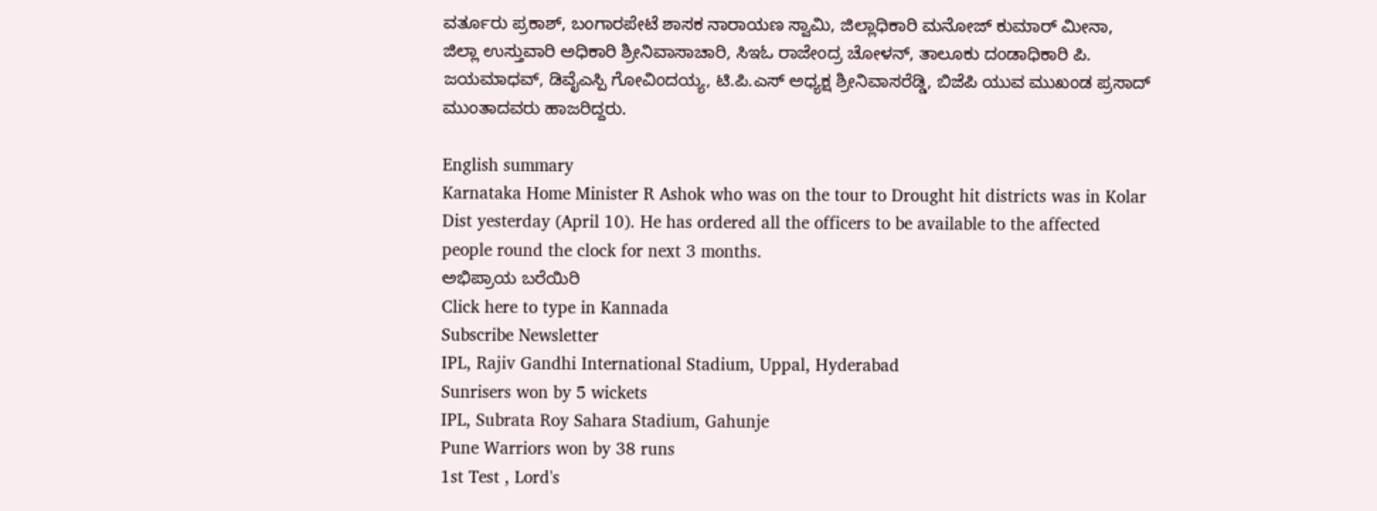ವರ್ತೂರು ಪ್ರಕಾಶ್, ಬಂಗಾರಪೇಟೆ ಶಾಸಕ ನಾರಾಯಣ ಸ್ವಾಮಿ, ಜಿಲ್ಲಾಧಿಕಾರಿ ಮನೋಜ್ ಕುಮಾರ್ ಮೀನಾ, ಜಿಲ್ಲಾ ಉಸ್ತುವಾರಿ ಅಧಿಕಾರಿ ಶ್ರೀನಿವಾಸಾಚಾರಿ, ಸಿಇಓ ರಾಜೇಂದ್ರ ಚೋಳನ್, ತಾಲೂಕು ದಂಡಾಧಿಕಾರಿ ಪಿ. ಜಯಮಾಧವ್, ಡಿವೈಎಸ್ಪಿ ಗೋವಿಂದಯ್ಯ, ಟಿ.ಪಿ.ಎಸ್ ಅಧ್ಯಕ್ಷ ಶ್ರೀನಿವಾಸರೆಡ್ಡಿ, ಬಿಜೆಪಿ ಯುವ ಮುಖಂಡ ಪ್ರಸಾದ್ ಮುಂತಾದವರು ಹಾಜರಿದ್ದರು.

English summary
Karnataka Home Minister R Ashok who was on the tour to Drought hit districts was in Kolar Dist yesterday (April 10). He has ordered all the officers to be available to the affected people round the clock for next 3 months.
ಅಭಿಪ್ರಾಯ ಬರೆಯಿರಿ
Click here to type in Kannada
Subscribe Newsletter
IPL, Rajiv Gandhi International Stadium, Uppal, Hyderabad
Sunrisers won by 5 wickets
IPL, Subrata Roy Sahara Stadium, Gahunje
Pune Warriors won by 38 runs
1st Test , Lord's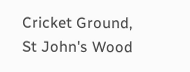Cricket Ground, St John's Wood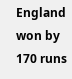England won by 170 runs